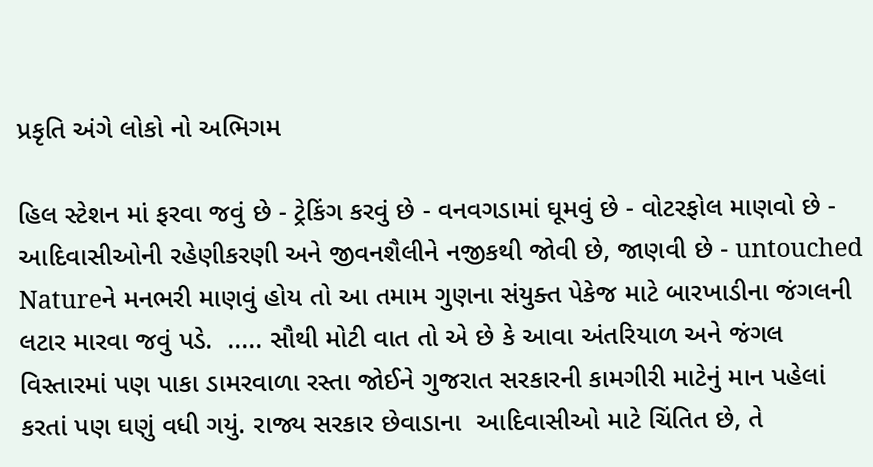પ્રકૃતિ અંગે લોકો નો અભિગમ

હિલ સ્ટેશન માં ફરવા જવું છે - ટ્રેકિંગ કરવું છે - વનવગડામાં ઘૂમવું છે - વોટરફોલ માણવો છે - આદિવાસીઓની રહેણીકરણી અને જીવનશૈલીને નજીકથી જોવી છે, જાણવી છે - untouched Natureને મનભરી માણવું હોય તો આ તમામ ગુણના સંયુક્ત પેકેજ માટે બારખાડીના જંગલની લટાર મારવા જવું પડે.  ..... સૌથી મોટી વાત તો એ છે કે આવા અંતરિયાળ અને જંગલ વિસ્તારમાં પણ પાકા ડામરવાળા રસ્તા જોઈને ગુજરાત સરકારની કામગીરી માટેનું માન પહેલાં કરતાં પણ ઘણું વધી ગયું. રાજ્ય સરકાર છેવાડાના  આદિવાસીઓ માટે ચિંતિત છે, તે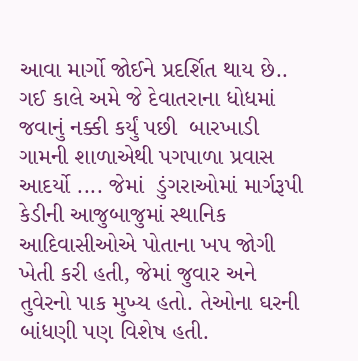આવા માર્ગો જોઈને પ્રદર્શિત થાય છે..   ગઈ કાલે અમે જે દેવાતરાના ધોધમાં જવાનું નક્કી કર્યું પછી  બારખાડી ગામની શાળાએથી પગપાળા પ્રવાસ આદર્યો .... જેમાં  ડુંગરાઓમાં માર્ગરૂપી કેડીની આજુબાજુમાં સ્થાનિક આદિવાસીઓએ પોતાના ખપ જોગી ખેતી કરી હતી, જેમાં જુવાર અને તુવેરનો પાક મુખ્ય હતો. તેઓના ઘરની બાંધણી પણ વિશેષ હતી.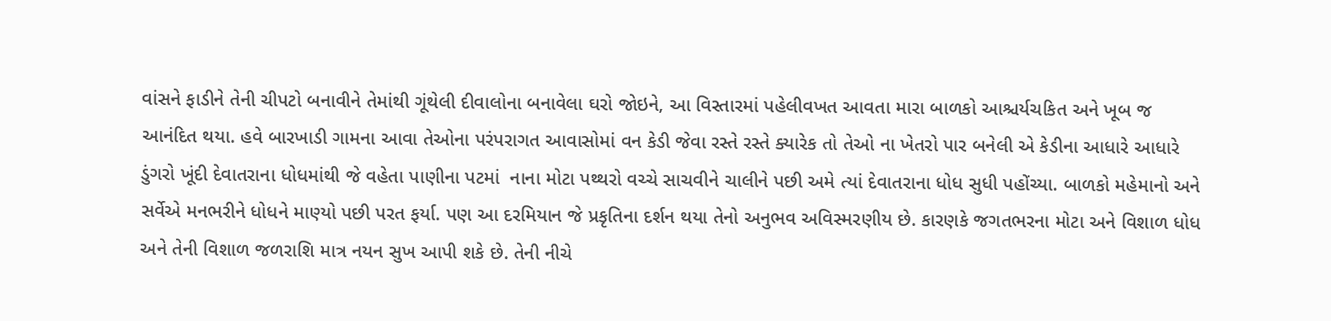વાંસને ફાડીને તેની ચીપટો બનાવીને તેમાંથી ગૂંથેલી દીવાલોના બનાવેલા ઘરો જોઇને, આ વિસ્તારમાં પહેલીવખત આવતા મારા બાળકો આશ્ચર્યચકિત અને ખૂબ જ આનંદિત થયા. હવે બારખાડી ગામના આવા તેઓના પરંપરાગત આવાસોમાં વન કેડી જેવા રસ્તે રસ્તે ક્યારેક તો તેઓ ના ખેતરો પાર બનેલી એ કેડીના આધારે આધારે ડુંગરો ખૂંદી દેવાતરાના ધોધમાંથી જે વહેતા પાણીના પટમાં  નાના મોટા પથ્થરો વચ્ચે સાચવીને ચાલીને પછી અમે ત્યાં દેવાતરાના ધોધ સુધી પહોંચ્યા. બાળકો મહેમાનો અને સર્વેએ મનભરીને ધોધને માણ્યો પછી પરત ફર્યા. પણ આ દરમિયાન જે પ્રકૃતિના દર્શન થયા તેનો અનુભવ અવિસ્મરણીય છે. કારણકે જગતભરના મોટા અને વિશાળ ધોધ અને તેની વિશાળ જળરાશિ માત્ર નયન સુખ આપી શકે છે. તેની નીચે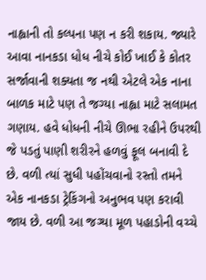નાહ્વાની તો કલ્પના પણ ન કરી શકાય. જ્યારે આવા નાનકડા ધોધ નીચે કોઈ ખાઈ કે કોતર સર્જાવાની શક્યતા જ નથી એટલે એક નાના બાળક માટે પણ તે જગ્યા નાહ્વા માટે સલામત ગણાય. હવે ધોધની નીચે ઊભા રહીને ઉપરથી જે પડતું પાણી શરીરને હળવું ફૂલ બનાવી દે છે. વળી ત્યાં સુધી પહોંચવાનો રસ્તો તમને એક નાનકડા ટ્રેકિંગનો અનુભવ પણ કરાવી જાય છે. વળી આ જગ્યા મૂળ પહાડોની વચ્ચે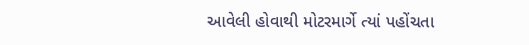આવેલી હોવાથી મોટરમાર્ગે ત્યાં પહોંચતા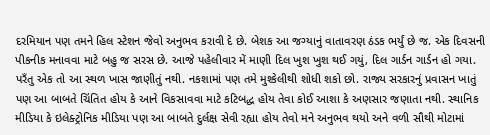દરમિયાન પણ તમને હિલ સ્ટેશન જેવો અનુભવ કરાવી દે છે. બેશક આ જગ્યાનું વાતાવરણ ઠંડક ભર્યું છે જ. એક દિવસની પીકનીક મનાવવા માટે બહુ જ સરસ છે. આજે પહેલીવાર મેં માણી દિલ ખુશ ખુશ થઈ ગયું, દિલ ગાર્ડન ગાર્ડન હો ગયા. પરઁતુ એક તો આ સ્થળ ખાસ જાણીતું નથી. નકશામાં પણ તમે મુશ્કેલીથી શોધી શકો છો. રાજ્ય સરકારનું પ્રવાસન ખાતું પણ આ બાબતે ચિંતિત હોય કે આને વિકસાવવા માટે કટિબદ્ધ હોય તેવા કોઈ આશા કે અણસાર જણાતા નથી. સ્થાનિક મીડિયા કે ઇલેક્ટ્રોનિક મીડિયા પણ આ બાબતે દુર્લક્ષ સેવી રહ્યા હોય તેવો મને અનુભવ થયો અને વળી સૌથી મોટામાં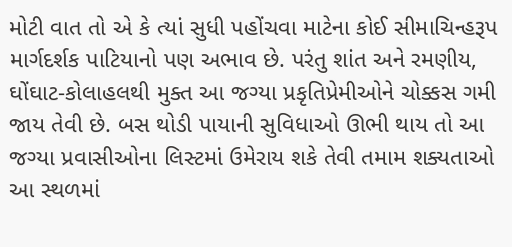મોટી વાત તો એ કે ત્યાં સુધી પહોંચવા માટેના કોઈ સીમાચિન્હરૂપ માર્ગદર્શક પાટિયાનો પણ અભાવ છે. પરંતુ શાંત અને રમણીય, ઘોંઘાટ-કોલાહલથી મુક્ત આ જગ્યા પ્રકૃતિપ્રેમીઓને ચોક્કસ ગમી જાય તેવી છે. બસ થોડી પાયાની સુવિધાઓ ઊભી થાય તો આ જગ્યા પ્રવાસીઓના લિસ્ટમાં ઉમેરાય શકે તેવી તમામ શક્યતાઓ આ સ્થળમાં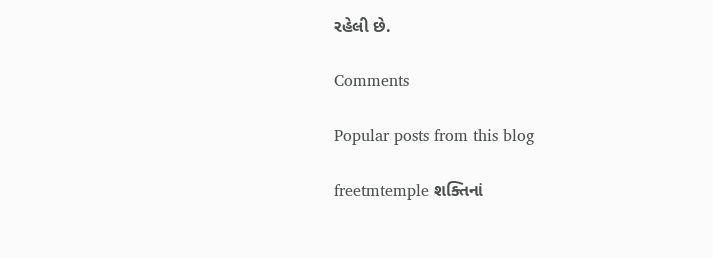રહેલી છે.

Comments

Popular posts from this blog

freetmtemple શક્તિનાં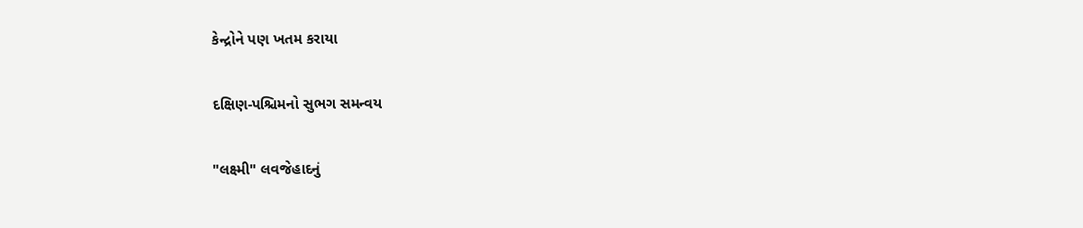કેન્દ્રોને પણ ખતમ કરાયા

દક્ષિણ-પશ્ચિમનો સુભગ સમન્વય

"લક્ષ્મી" લવજેહાદનું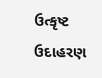ઉત્કૃષ્ટ ઉદાહરણ